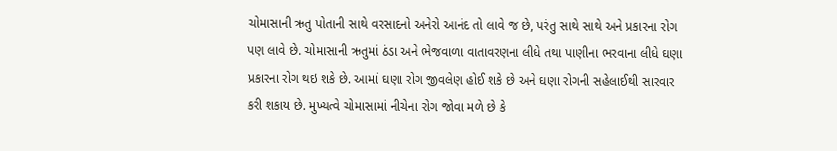ચોમાસાની ઋતુ પોતાની સાથે વરસાદનો અનેરો આનંદ તો લાવે જ છે, પરંતુ સાથે સાથે અને પ્રકારના રોગ પણ લાવે છે. ચોમાસાની ઋતુમાં ઠંડા અને ભેજવાળા વાતાવરણના લીધે તથા પાણીના ભરવાના લીધે ઘણા પ્રકારના રોગ થઇ શકે છે. આમાં ઘણા રોગ જીવલેણ હોઈ શકે છે અને ઘણા રોગની સહેલાઈથી સારવાર કરી શકાય છે. મુખ્યત્વે ચોમાસામાં નીચેના રોગ જોવા મળે છે કે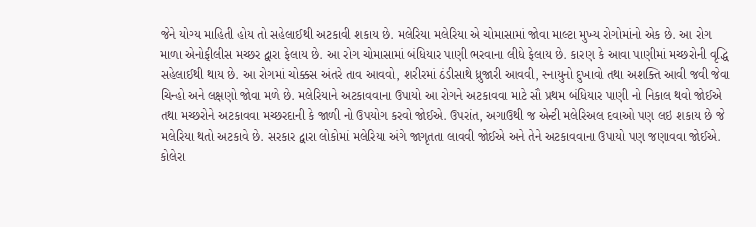જેને યોગ્ય માહિતી હોય તો સહેલાઈથી અટકાવી શકાય છે. મલેરિયા મલેરિયા એ ચોમાસામાં જોવા માલ્ટા મુખ્ય રોગોમાંનો એક છે. આ રોગ માળા એનોફીલીસ મચ્છર દ્વારા ફેલાય છે. આ રોગ ચોમાસામાં બંધિયાર પાણી ભરવાના લીધે ફેલાય છે. કારણ કે આવા પાણીમાં મચ્છરોની વૃદ્ધિ સહેલાઈથી થાય છે. આ રોગમાં ચોક્કસ અંતરે તાવ આવવો, શરીરમાં ઠંડીસાથે ધ્રુજારી આવવી, સ્નાયુનો દુખાવો તથા અશક્તિ આવી જવી જેવા ચિન્હો અને લક્ષણો જોવા મળે છે. મલેરિયાને અટકાવવાના ઉપાયો આ રોગને અટકાવવા માટે સૌ પ્રથમ બંધિયાર પાણી નો નિકાલ થવો જોઈએ તથા મચ્છરોને અટકાવવા મચ્છરદાની કે જાળી નો ઉપયોગ કરવો જોઈએ. ઉપરાંત, અગાઉથી જ એન્ટી મલેરિઅલ દવાઓ પણ લઇ શકાય છે જે મલેરિયા થતો અટકાવે છે. સરકાર દ્વારા લોકોમાં મલેરિયા અંગે જાગૃતતા લાવવી જોઈએ અને તેને અટકાવવાના ઉપાયો પણ જણાવવા જોઈએ. કોલેરા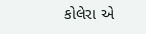કોલેરા એ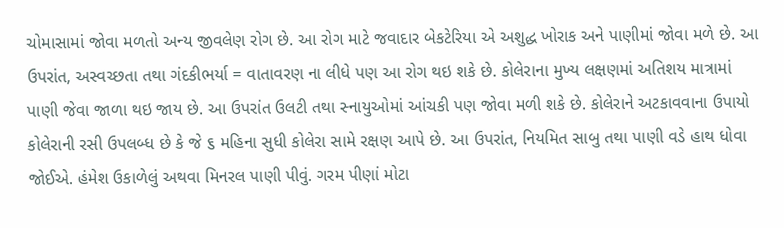ચોમાસામાં જોવા મળતો અન્ય જીવલેણ રોગ છે. આ રોગ માટે જવાદાર બેકટેરિયા એ અશુદ્ધ ખોરાક અને પાણીમાં જોવા મળે છે. આ ઉપરાંત, અસ્વચ્છતા તથા ગંદકીભર્યા = વાતાવરણ ના લીધે પણ આ રોગ થઇ શકે છે. કોલેરાના મુખ્ય લક્ષણમાં અતિશય માત્રામાં પાણી જેવા જાળા થઇ જાય છે. આ ઉપરાંત ઉલટી તથા સ્નાયુઓમાં આંચકી પણ જોવા મળી શકે છે. કોલેરાને અટકાવવાના ઉપાયો કોલેરાની રસી ઉપલબ્ધ છે કે જે ૬ મહિના સુધી કોલેરા સામે રક્ષણ આપે છે. આ ઉપરાંત, નિયમિત સાબુ તથા પાણી વડે હાથ ધોવા જોઈએ. હંમેશ ઉકાળેલું અથવા મિનરલ પાણી પીવું. ગરમ પીણાં મોટા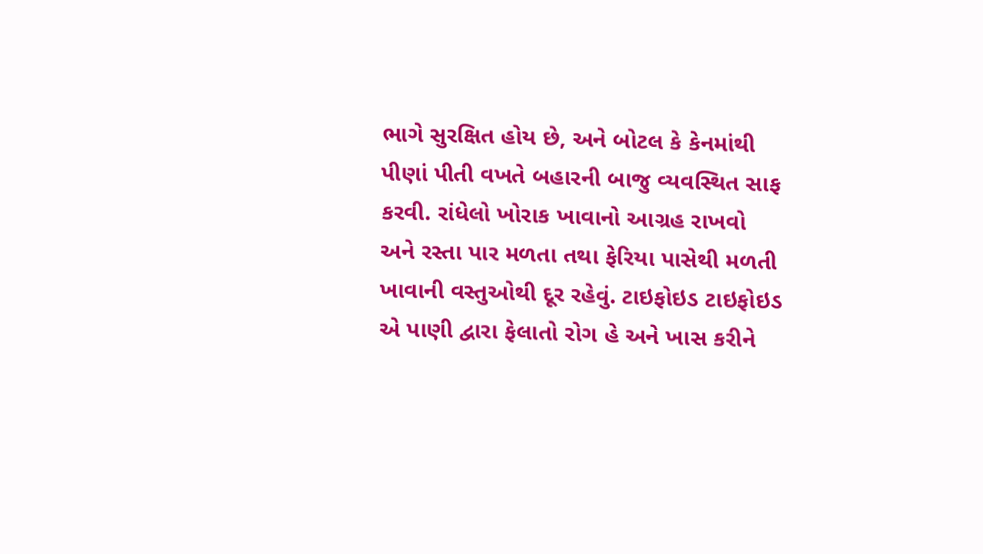ભાગે સુરક્ષિત હોય છે, અને બોટલ કે કેનમાંથી પીણાં પીતી વખતે બહારની બાજુ વ્યવસ્થિત સાફ કરવી. રાંધેલો ખોરાક ખાવાનો આગ્રહ રાખવો અને રસ્તા પાર મળતા તથા ફેરિયા પાસેથી મળતી ખાવાની વસ્તુઓથી દૂર રહેવું. ટાઇફોઇડ ટાઇફોઇડ એ પાણી દ્વારા ફેલાતો રોગ હે અને ખાસ કરીને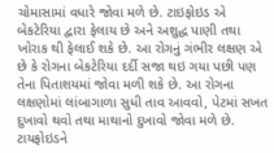ચોમાસામાં વધારે જોવા મળે છે. ટાઇફોઇડ એ બેકટેરિયા દ્વારા ફેલાય છે અને અશુદ્ધ પાણી તથા ખોરાક થી ફેલાઈ શકે છે. આ રોગનું ગંભીર લક્ષણ એ છે કે રોગના બેકટેરિયા દર્દી સજા થઇ ગયા પછી પણ તેના પિતાશયમાં જોવા મળી શકે છે. આ રોગના લક્ષણોમાં લાંબાગાળા સુધી તાવ આવવો, પેટમાં સખત દુખાવો થવો તથા માથાનો દુખાવો જોવા મળે છે. ટાયફોઇડને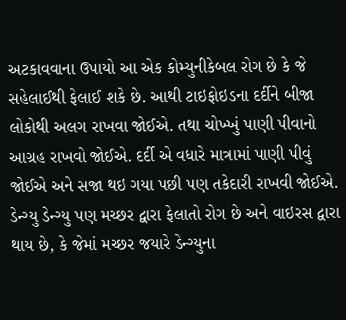અટકાવવાના ઉપાયો આ એક કોમ્યુનીકેબલ રોગ છે કે જે સહેલાઈથી ફેલાઈ શકે છે. આથી ટાઇફોઇડના દર્દીને બીજા લોકોથી અલગ રાખવા જોઈએ. તથા ચોખ્ખું પાણી પીવાનો આગ્રહ રાખવો જોઈએ. દર્દી એ વધારે માત્રામાં પાણી પીવું જોઈએ અને સજા થઇ ગયા પછી પણ તકેદારી રાખવી જોઈએ. ડેન્ગ્યુ ડેન્ગ્યુ પણ મચ્છર દ્વારા ફેલાતો રોગ છે અને વાઇરસ દ્વારા થાય છે, કે જેમાં મચ્છર જયારે ડેન્ગ્યુના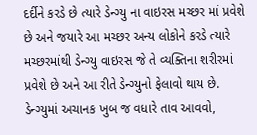દર્દીને કરડે છે ત્યારે ડેન્ગ્યુ ના વાઇરસ મચ્છર માં પ્રવેશે છે અને જયારે આ મચ્છર અન્ય લોકોને કરડે ત્યારે મચ્છરમાંથી ડેન્ગ્યુ વાઇરસ જે તે વ્યક્તિના શરીરમાં પ્રવેશે છે અને આ રીતે ડેન્ગ્યુનો ફેલાવો થાય છે. ડેન્ગ્યુમાં અચાનક ખુબ જ વધારે તાવ આવવો,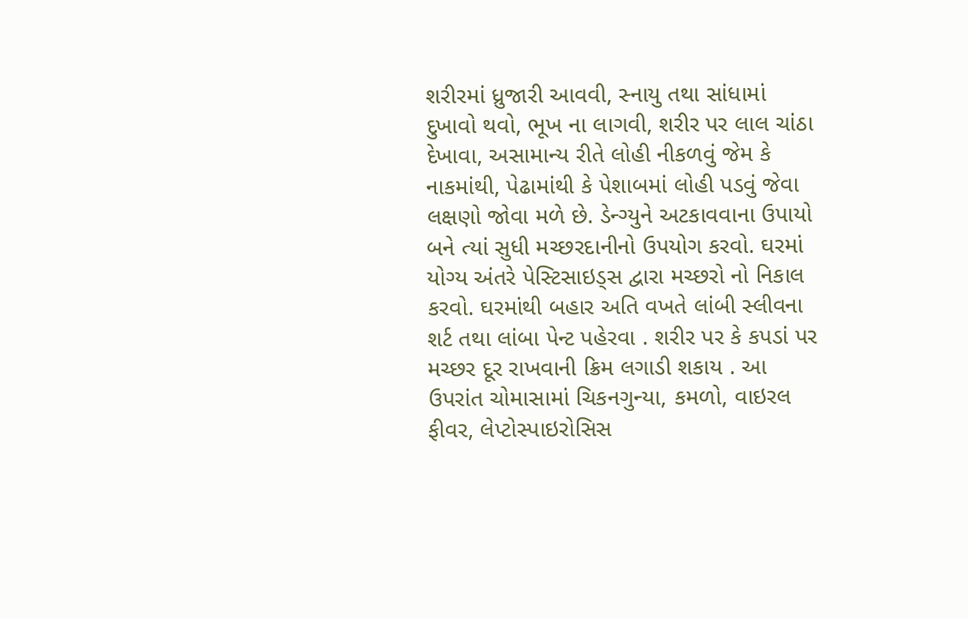શરીરમાં ધ્રુજારી આવવી, સ્નાયુ તથા સાંધામાં દુખાવો થવો, ભૂખ ના લાગવી, શરીર પર લાલ ચાંઠા દેખાવા, અસામાન્ય રીતે લોહી નીકળવું જેમ કે નાકમાંથી, પેઢામાંથી કે પેશાબમાં લોહી પડવું જેવા લક્ષણો જોવા મળે છે. ડેન્ગ્યુને અટકાવવાના ઉપાયો બને ત્યાં સુધી મચ્છરદાનીનો ઉપયોગ કરવો. ઘરમાં યોગ્ય અંતરે પેસ્ટિસાઇડ્સ દ્વારા મચ્છરો નો નિકાલ કરવો. ઘરમાંથી બહાર અતિ વખતે લાંબી સ્લીવના શર્ટ તથા લાંબા પેન્ટ પહેરવા . શરીર પર કે કપડાં પર મચ્છર દૂર રાખવાની ક્રિમ લગાડી શકાય . આ ઉપરાંત ચોમાસામાં ચિકનગુન્યા, કમળો, વાઇરલ ફીવર, લેપ્ટોસ્પાઇરોસિસ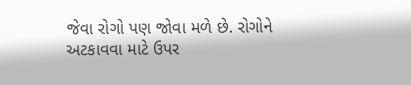જેવા રોગો પણ જોવા મળે છે. રોગોને અટકાવવા માટે ઉપર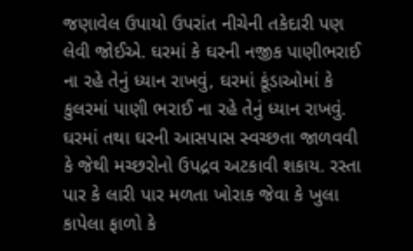જણાવેલ ઉપાયો ઉપરાંત નીચેની તકેદારી પણ લેવી જોઈએ. ઘરમાં કે ઘરની નજીક પાણીભરાઈ ના રહે તેનું ધ્યાન રાખવું, ઘરમાં કૂંડાઓમાં કે કુલરમાં પાણી ભરાઈ ના રહે તેનું ધ્યાન રાખવું. ઘરમાં તથા ઘરની આસપાસ સ્વચ્છતા જાળવવી કે જેથી મચ્છરોનો ઉપદ્રવ અટકાવી શકાય. રસ્તા પાર કે લારી પાર મળતા ખોરાક જેવા કે ખુલા કાપેલા ફાળો કે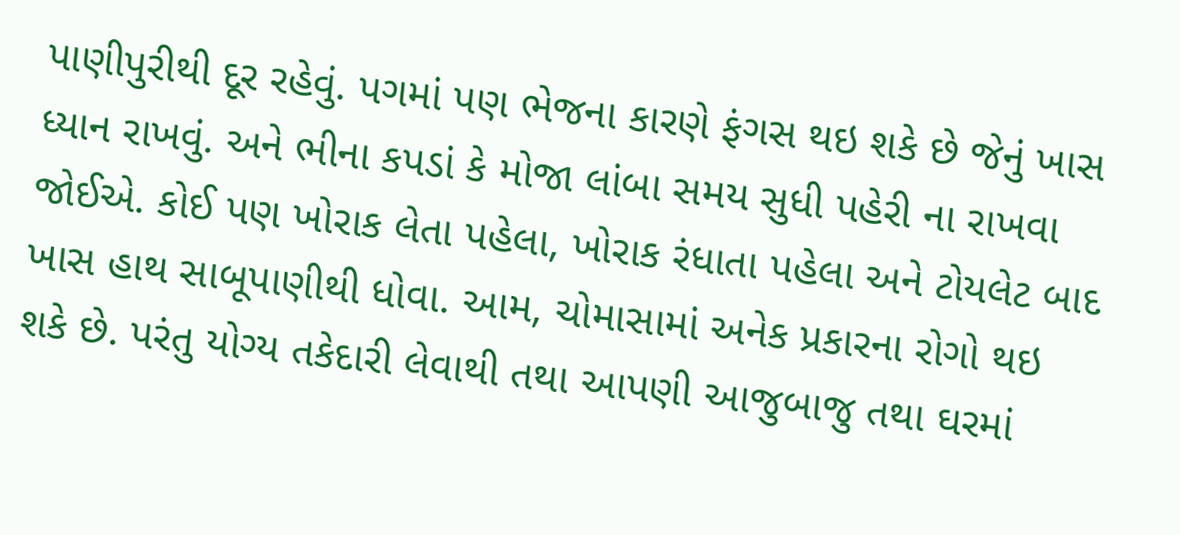પાણીપુરીથી દૂર રહેવું. પગમાં પણ ભેજના કારણે ફંગસ થઇ શકે છે જેનું ખાસ ધ્યાન રાખવું. અને ભીના કપડાં કે મોજા લાંબા સમય સુધી પહેરી ના રાખવા જોઈએ. કોઈ પણ ખોરાક લેતા પહેલા, ખોરાક રંધાતા પહેલા અને ટોયલેટ બાદ ખાસ હાથ સાબૂપાણીથી ધોવા. આમ, ચોમાસામાં અનેક પ્રકારના રોગો થઇ શકે છે. પરંતુ યોગ્ય તકેદારી લેવાથી તથા આપણી આજુબાજુ તથા ઘરમાં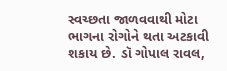સ્વચ્છતા જાળવવાથી મોટા ભાગના રોગોને થતા અટકાવી શકાય છે. ડૉ ગોપાલ રાવલ,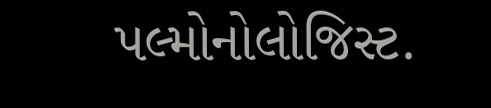પલ્મોનોલોજિસ્ટ.